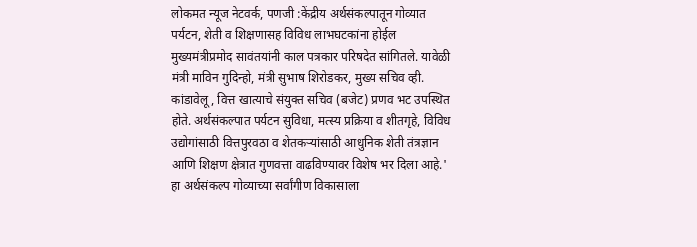लोकमत न्यूज नेटवर्क, पणजी :केंद्रीय अर्थसंकल्पातून गोव्यात पर्यटन, शेती व शिक्षणासह विविध लाभघटकांना होईल मुख्यमंत्रीप्रमोद सावंतयांनी काल पत्रकार परिषदेत सांगितले. यावेळी मंत्री माविन गुदिन्हो, मंत्री सुभाष शिरोडकर, मुख्य सचिव व्ही. कांडावेलू, वित्त खात्याचे संयुक्त सचिव (बजेट) प्रणव भट उपस्थित होते. अर्थसंकल्पात पर्यटन सुविधा, मत्स्य प्रक्रिया व शीतगृहे, विविध उद्योगांसाठी वित्तपुरवठा व शेतकऱ्यांसाठी आधुनिक शेती तंत्रज्ञान आणि शिक्षण क्षेत्रात गुणवत्ता वाढविण्यावर विशेष भर दिला आहे.' हा अर्थसंकल्प गोव्याच्या सर्वांगीण विकासाला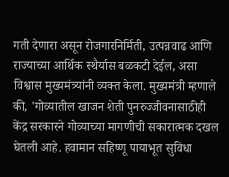गती देणारा असून रोजगारनिर्मिती, उत्पन्नवाढ आणि राज्याच्या आर्थिक स्थैर्यास बळकटी देईल, असा विश्वास मुख्यमंत्र्यांनी व्यक्त केला. मुख्यमंत्री म्हणाले की, 'गोव्यातील खाजन शेती पुनरुज्जीवनासाठीही केंद्र सरकारने गोव्याच्या मागणीची सकारात्मक दखल घेतली आहे. हवामान सहिष्णू पायाभूत सुविधा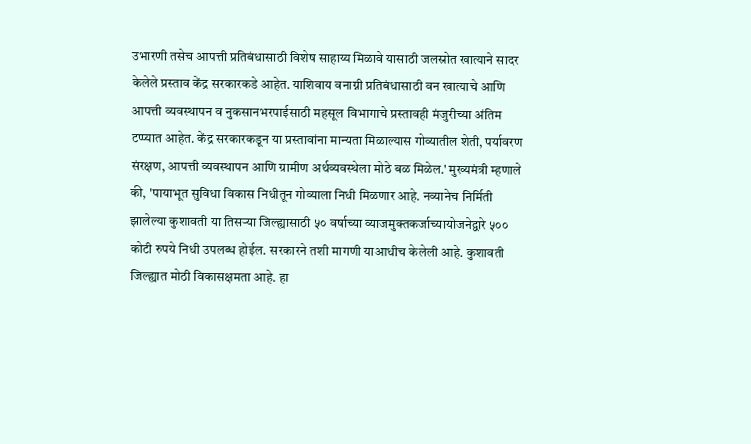उभारणी तसेच आपत्ती प्रतिबंधासाठी विशेष साहाय्य मिळावे यासाठी जलस्रोत खात्याने सादर केलेले प्रस्ताव केंद्र सरकारकडे आहेत. याशिवाय वनाग्नी प्रतिबंधासाठी वन खात्याचे आणि आपत्ती व्यवस्थापन व नुकसानभरपाईसाठी महसूल विभागाचे प्रस्तावही मंजुरीच्या अंतिम टप्प्यात आहेत. केंद्र सरकारकडून या प्रस्तावांना मान्यता मिळाल्यास गोव्यातील शेती, पर्यावरण संरक्षण, आपत्ती व्यवस्थापन आणि ग्रामीण अर्थव्यवस्थेला मोठे बळ मिळेल.' मुख्यमंत्री म्हणाले की, 'पायाभूत सुविधा विकास निधीतून गोव्याला निधी मिळणार आहे. नव्यानेच निर्मिती झालेल्या कुशावती या तिसऱ्या जिल्ह्यासाठी ५० वर्षाच्या व्याजमुक्तकर्जाच्यायोजनेद्वारे ५०० कोटी रुपये निधी उपलब्ध होईल. सरकारने तशी मागणी याआधीच केलेली आहे. कुशावती जिल्ह्यात मोठी विकासक्षमता आहे. हा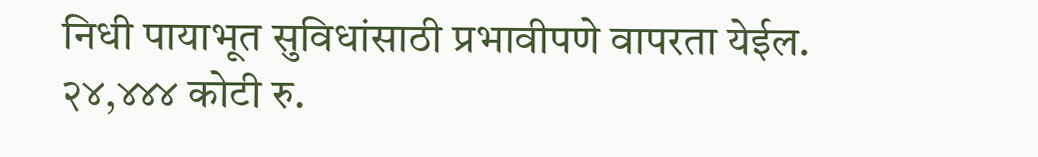निधी पायाभूत सुविधांसाठी प्रभावीपणे वापरता येईल. २४,४४४ कोटी रु.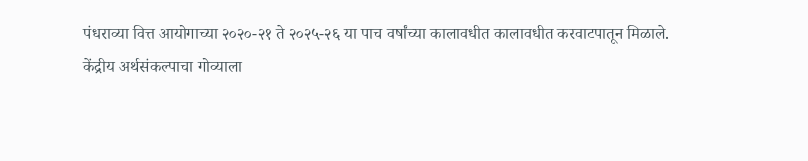पंधराव्या वित्त आयोगाच्या २०२०-२१ ते २०२५-२६ या पाच वर्षांच्या कालावधीत कालावधीत करवाटपातून मिळाले.
केंद्रीय अर्थसंकल्पाचा गोव्याला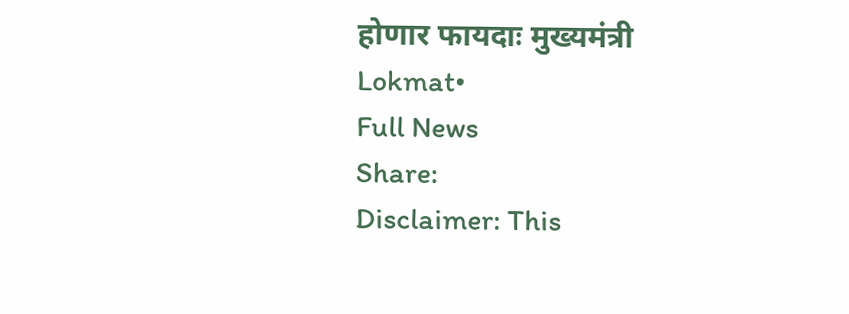होणार फायदाः मुख्यमंत्री
Lokmat•
Full News
Share:
Disclaimer: This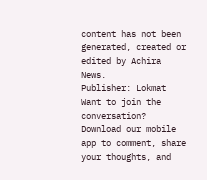content has not been generated, created or edited by Achira News.
Publisher: Lokmat
Want to join the conversation?
Download our mobile app to comment, share your thoughts, and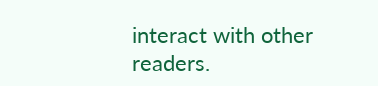interact with other readers.